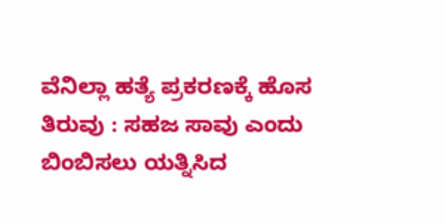ವೆನಿಲ್ಲಾ ಹತ್ಯೆ ಪ್ರಕರಣಕ್ಕೆ ಹೊಸ ತಿರುವು : ಸಹಜ ಸಾವು ಎಂದು ಬಿಂಬಿಸಲು ಯತ್ನಿಸಿದ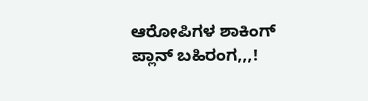ಆರೋಪಿಗಳ ಶಾಕಿಂಗ್ ಪ್ಲಾನ್ ಬಹಿರಂಗ,,,!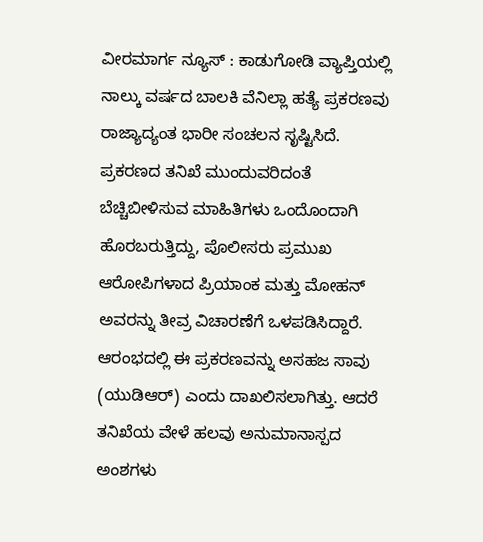ವೀರಮಾರ್ಗ ನ್ಯೂಸ್ : ಕಾಡುಗೋಡಿ ವ್ಯಾಪ್ತಿಯಲ್ಲಿ ನಾಲ್ಕು ವರ್ಷದ ಬಾಲಕಿ ವೆನಿಲ್ಲಾ ಹತ್ಯೆ ಪ್ರಕರಣವು ರಾಜ್ಯಾದ್ಯಂತ ಭಾರೀ ಸಂಚಲನ ಸೃಷ್ಟಿಸಿದೆ. ಪ್ರಕರಣದ ತನಿಖೆ ಮುಂದುವರಿದಂತೆ ಬೆಚ್ಚಿಬೀಳಿಸುವ ಮಾಹಿತಿಗಳು ಒಂದೊಂದಾಗಿ ಹೊರಬರುತ್ತಿದ್ದು, ಪೊಲೀಸರು ಪ್ರಮುಖ ಆರೋಪಿಗಳಾದ ಪ್ರಿಯಾಂಕ ಮತ್ತು ಮೋಹನ್ ಅವರನ್ನು ತೀವ್ರ ವಿಚಾರಣೆಗೆ ಒಳಪಡಿಸಿದ್ದಾರೆ.
ಆರಂಭದಲ್ಲಿ ಈ ಪ್ರಕರಣವನ್ನು ಅಸಹಜ ಸಾವು (ಯುಡಿಆರ್) ಎಂದು ದಾಖಲಿಸಲಾಗಿತ್ತು. ಆದರೆ ತನಿಖೆಯ ವೇಳೆ ಹಲವು ಅನುಮಾನಾಸ್ಪದ ಅಂಶಗಳು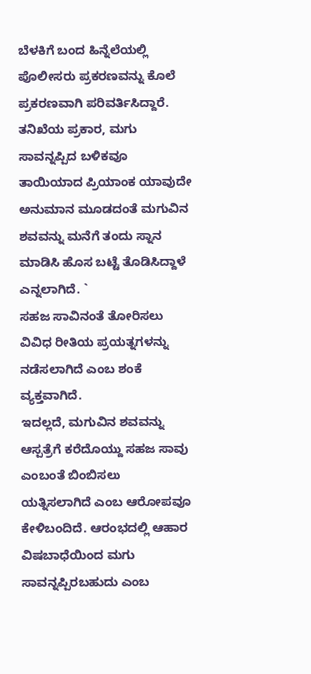ಬೆಳಕಿಗೆ ಬಂದ ಹಿನ್ನೆಲೆಯಲ್ಲಿ ಪೊಲೀಸರು ಪ್ರಕರಣವನ್ನು ಕೊಲೆ ಪ್ರಕರಣವಾಗಿ ಪರಿವರ್ತಿಸಿದ್ದಾರೆ.
ತನಿಖೆಯ ಪ್ರಕಾರ, ಮಗು ಸಾವನ್ನಪ್ಪಿದ ಬಳಿಕವೂ ತಾಯಿಯಾದ ಪ್ರಿಯಾಂಕ ಯಾವುದೇ ಅನುಮಾನ ಮೂಡದಂತೆ ಮಗುವಿನ ಶವವನ್ನು ಮನೆಗೆ ತಂದು ಸ್ನಾನ ಮಾಡಿಸಿ ಹೊಸ ಬಟ್ಟೆ ತೊಡಿಸಿದ್ದಾಳೆ ಎನ್ನಲಾಗಿದೆ. `
ಸಹಜ ಸಾವಿನಂತೆ ತೋರಿಸಲು ವಿವಿಧ ರೀತಿಯ ಪ್ರಯತ್ನಗಳನ್ನು ನಡೆಸಲಾಗಿದೆ ಎಂಬ ಶಂಕೆ ವ್ಯಕ್ತವಾಗಿದೆ.
ಇದಲ್ಲದೆ, ಮಗುವಿನ ಶವವನ್ನು ಆಸ್ಪತ್ರೆಗೆ ಕರೆದೊಯ್ದು ಸಹಜ ಸಾವು ಎಂಬಂತೆ ಬಿಂಬಿಸಲು ಯತ್ನಿಸಲಾಗಿದೆ ಎಂಬ ಆರೋಪವೂ ಕೇಳಿಬಂದಿದೆ. ಆರಂಭದಲ್ಲಿ ಆಹಾರ ವಿಷಬಾಧೆಯಿಂದ ಮಗು ಸಾವನ್ನಪ್ಪಿರಬಹುದು ಎಂಬ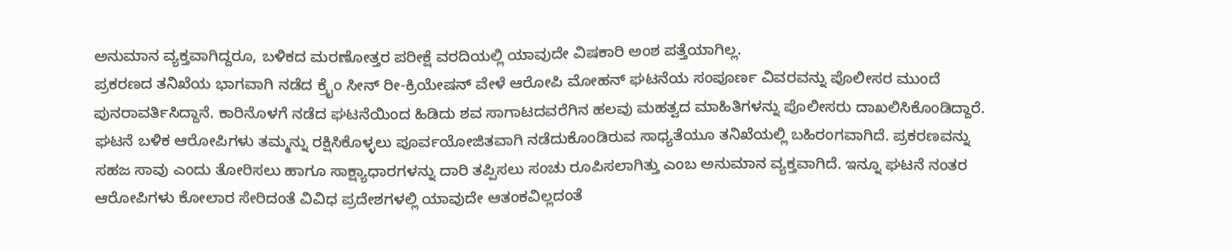ಅನುಮಾನ ವ್ಯಕ್ತವಾಗಿದ್ದರೂ, ಬಳಿಕದ ಮರಣೋತ್ತರ ಪರೀಕ್ಷೆ ವರದಿಯಲ್ಲಿ ಯಾವುದೇ ವಿಷಕಾರಿ ಅಂಶ ಪತ್ತೆಯಾಗಿಲ್ಲ.
ಪ್ರಕರಣದ ತನಿಖೆಯ ಭಾಗವಾಗಿ ನಡೆದ ಕ್ರೈಂ ಸೀನ್ ರೀ-ಕ್ರಿಯೇಷನ್ ವೇಳೆ ಆರೋಪಿ ಮೋಹನ್ ಘಟನೆಯ ಸಂಪೂರ್ಣ ವಿವರವನ್ನು ಪೊಲೀಸರ ಮುಂದೆ ಪುನರಾವರ್ತಿಸಿದ್ದಾನೆ. ಕಾರಿನೊಳಗೆ ನಡೆದ ಘಟನೆಯಿಂದ ಹಿಡಿದು ಶವ ಸಾಗಾಟದವರೆಗಿನ ಹಲವು ಮಹತ್ವದ ಮಾಹಿತಿಗಳನ್ನು ಪೊಲೀಸರು ದಾಖಲಿಸಿಕೊಂಡಿದ್ದಾರೆ.
ಘಟನೆ ಬಳಿಕ ಆರೋಪಿಗಳು ತಮ್ಮನ್ನು ರಕ್ಷಿಸಿಕೊಳ್ಳಲು ಪೂರ್ವಯೋಜಿತವಾಗಿ ನಡೆದುಕೊಂಡಿರುವ ಸಾಧ್ಯತೆಯೂ ತನಿಖೆಯಲ್ಲಿ ಬಹಿರಂಗವಾಗಿದೆ. ಪ್ರಕರಣವನ್ನು ಸಹಜ ಸಾವು ಎಂದು ತೋರಿಸಲು ಹಾಗೂ ಸಾಕ್ಷ್ಯಾಧಾರಗಳನ್ನು ದಾರಿ ತಪ್ಪಿಸಲು ಸಂಚು ರೂಪಿಸಲಾಗಿತ್ತು ಎಂಬ ಅನುಮಾನ ವ್ಯಕ್ತವಾಗಿದೆ. ಇನ್ನೂ ಘಟನೆ ನಂತರ ಆರೋಪಿಗಳು ಕೋಲಾರ ಸೇರಿದಂತೆ ವಿವಿಧ ಪ್ರದೇಶಗಳಲ್ಲಿ ಯಾವುದೇ ಆತಂಕವಿಲ್ಲದಂತೆ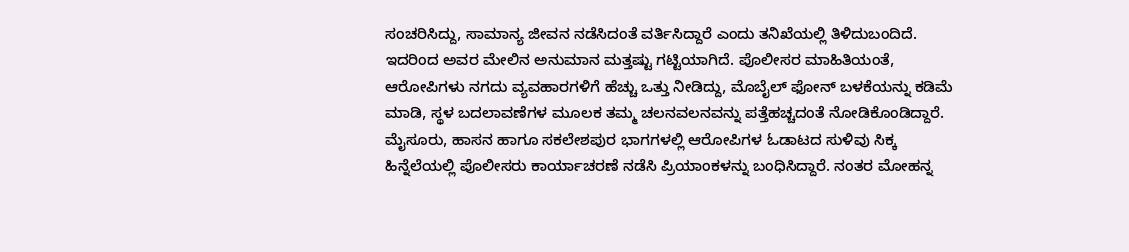ಸಂಚರಿಸಿದ್ದು, ಸಾಮಾನ್ಯ ಜೀವನ ನಡೆಸಿದಂತೆ ವರ್ತಿಸಿದ್ದಾರೆ ಎಂದು ತನಿಖೆಯಲ್ಲಿ ತಿಳಿದುಬಂದಿದೆ. ಇದರಿಂದ ಅವರ ಮೇಲಿನ ಅನುಮಾನ ಮತ್ತಷ್ಟು ಗಟ್ಟಿಯಾಗಿದೆ. ಪೊಲೀಸರ ಮಾಹಿತಿಯಂತೆ, ಆರೋಪಿಗಳು ನಗದು ವ್ಯವಹಾರಗಳಿಗೆ ಹೆಚ್ಚು ಒತ್ತು ನೀಡಿದ್ದು, ಮೊಬೈಲ್ ಫೋನ್ ಬಳಕೆಯನ್ನು ಕಡಿಮೆ ಮಾಡಿ, ಸ್ಥಳ ಬದಲಾವಣೆಗಳ ಮೂಲಕ ತಮ್ಮ ಚಲನವಲನವನ್ನು ಪತ್ತೆಹಚ್ಚದಂತೆ ನೋಡಿಕೊಂಡಿದ್ದಾರೆ. ಮೈಸೂರು, ಹಾಸನ ಹಾಗೂ ಸಕಲೇಶಪುರ ಭಾಗಗಳಲ್ಲಿ ಆರೋಪಿಗಳ ಓಡಾಟದ ಸುಳಿವು ಸಿಕ್ಕ ಹಿನ್ನೆಲೆಯಲ್ಲಿ ಪೊಲೀಸರು ಕಾರ್ಯಾಚರಣೆ ನಡೆಸಿ ಪ್ರಿಯಾಂಕಳನ್ನು ಬಂಧಿಸಿದ್ದಾರೆ. ನಂತರ ಮೋಹನ್ನ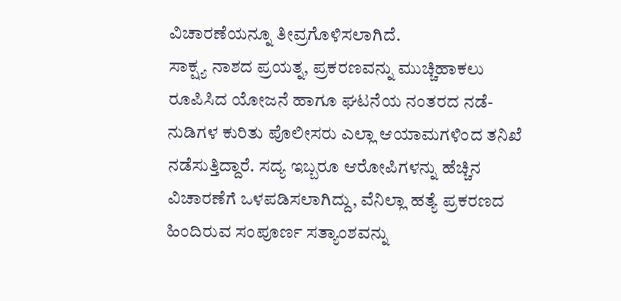ವಿಚಾರಣೆಯನ್ನೂ ತೀವ್ರಗೊಳಿಸಲಾಗಿದೆ.
ಸಾಕ್ಷ್ಯ ನಾಶದ ಪ್ರಯತ್ನ, ಪ್ರಕರಣವನ್ನು ಮುಚ್ಚಿಹಾಕಲು ರೂಪಿಸಿದ ಯೋಜನೆ ಹಾಗೂ ಘಟನೆಯ ನಂತರದ ನಡೆ-ನುಡಿಗಳ ಕುರಿತು ಪೊಲೀಸರು ಎಲ್ಲಾ ಆಯಾಮಗಳಿಂದ ತನಿಖೆ ನಡೆಸುತ್ತಿದ್ದಾರೆ. ಸದ್ಯ ಇಬ್ಬರೂ ಆರೋಪಿಗಳನ್ನು ಹೆಚ್ಚಿನ ವಿಚಾರಣೆಗೆ ಒಳಪಡಿಸಲಾಗಿದ್ದು, ವೆನಿಲ್ಲಾ ಹತ್ಯೆ ಪ್ರಕರಣದ ಹಿಂದಿರುವ ಸಂಪೂರ್ಣ ಸತ್ಯಾಂಶವನ್ನು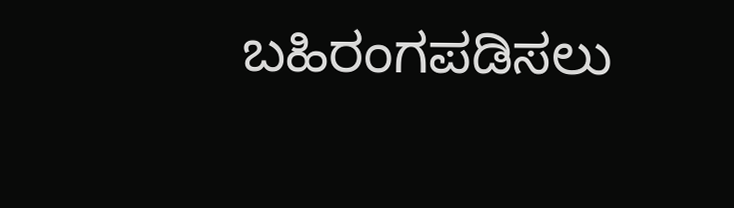ಬಹಿರಂಗಪಡಿಸಲು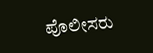ಪೊಲೀಸರು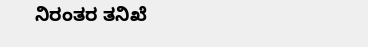ನಿರಂತರ ತನಿಖೆ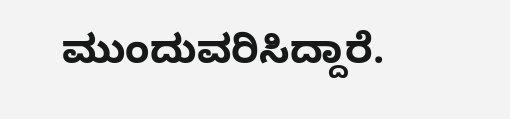ಮುಂದುವರಿಸಿದ್ದಾರೆ.